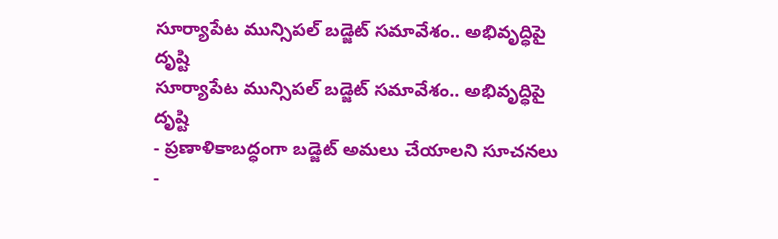సూర్యాపేట మున్సిపల్ బడ్జెట్ సమావేశం.. అభివృద్ధిపై దృష్టి
సూర్యాపేట మున్సిపల్ బడ్జెట్ సమావేశం.. అభివృద్ధిపై దృష్టి
- ప్రణాళికాబద్ధంగా బడ్జెట్ అమలు చేయాలని సూచనలు
-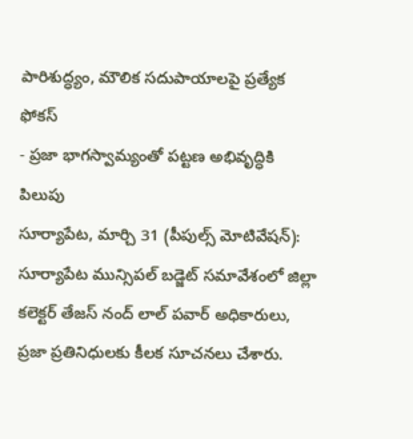పారిశుద్ధ్యం, మౌలిక సదుపాయాలపై ప్రత్యేక ఫోకస్
- ప్రజా భాగస్వామ్యంతో పట్టణ అభివృద్ధికి పిలుపు
సూర్యాపేట, మార్చి 31 (పీపుల్స్ మోటివేషన్): సూర్యాపేట మున్సిపల్ బడ్జెట్ సమావేశంలో జిల్లా కలెక్టర్ తేజస్ నంద్ లాల్ పవార్ అధికారులు, ప్రజా ప్రతినిధులకు కీలక సూచనలు చేశారు.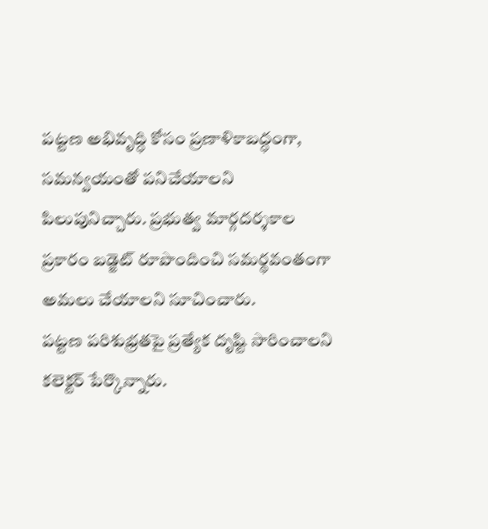పట్టణ అభివృద్ధి కోసం ప్రణాళికాబద్ధంగా, సమన్వయంతో పనిచేయాలని పిలుపునిచ్చారు. ప్రభుత్వ మార్గదర్శకాల ప్రకారం బడ్జెట్ రూపొందించి సమర్థవంతంగా అమలు చేయాలని సూచించారు.
పట్టణ పరిశుభ్రతపై ప్రత్యేక దృష్టి సారించాలని కలెక్టర్ పేర్కొన్నారు.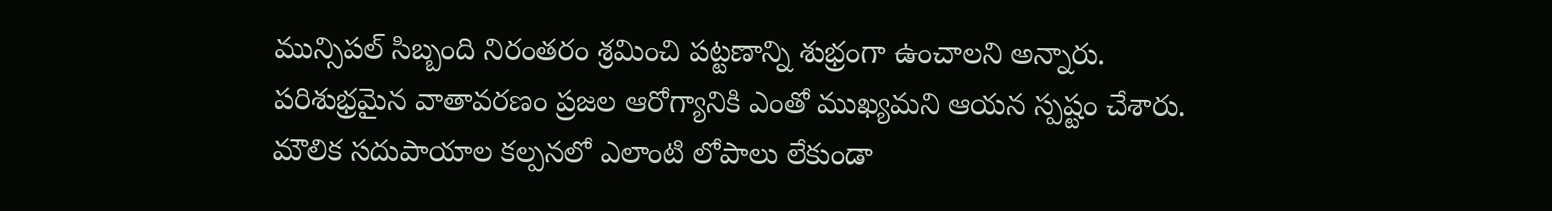మున్సిపల్ సిబ్బంది నిరంతరం శ్రమించి పట్టణాన్ని శుభ్రంగా ఉంచాలని అన్నారు. పరిశుభ్రమైన వాతావరణం ప్రజల ఆరోగ్యానికి ఎంతో ముఖ్యమని ఆయన స్పష్టం చేశారు. మౌలిక సదుపాయాల కల్పనలో ఎలాంటి లోపాలు లేకుండా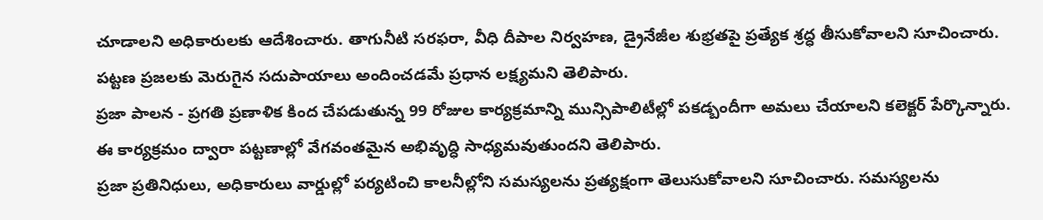చూడాలని అధికారులకు ఆదేశించారు. తాగునీటి సరఫరా, వీధి దీపాల నిర్వహణ, డ్రైనేజీల శుభ్రతపై ప్రత్యేక శ్రద్ధ తీసుకోవాలని సూచించారు. పట్టణ ప్రజలకు మెరుగైన సదుపాయాలు అందించడమే ప్రధాన లక్ష్యమని తెలిపారు.
ప్రజా పాలన - ప్రగతి ప్రణాళిక కింద చేపడుతున్న 99 రోజుల కార్యక్రమాన్ని మున్సిపాలిటీల్లో పకడ్బందీగా అమలు చేయాలని కలెక్టర్ పేర్కొన్నారు. ఈ కార్యక్రమం ద్వారా పట్టణాల్లో వేగవంతమైన అభివృద్ధి సాధ్యమవుతుందని తెలిపారు.
ప్రజా ప్రతినిధులు, అధికారులు వార్డుల్లో పర్యటించి కాలనీల్లోని సమస్యలను ప్రత్యక్షంగా తెలుసుకోవాలని సూచించారు. సమస్యలను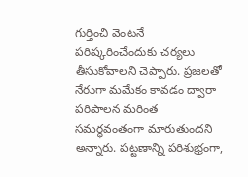గుర్తించి వెంటనే పరిష్కరించేందుకు చర్యలు తీసుకోవాలని చెప్పారు. ప్రజలతో నేరుగా మమేకం కావడం ద్వారా పరిపాలన మరింత సమర్థవంతంగా మారుతుందని అన్నారు. పట్టణాన్ని పరిశుభ్రంగా,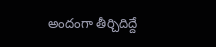అందంగా తీర్చిదిద్దే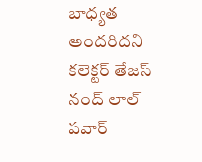బాధ్యత అందరిదని కలెక్టర్ తేజస్ నంద్ లాల్ పవార్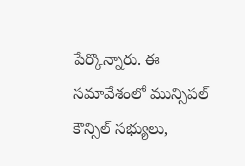పేర్కొన్నారు. ఈ సమావేశంలో మున్సిపల్ కౌన్సిల్ సభ్యులు,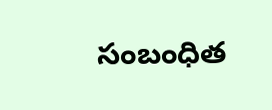సంబంధిత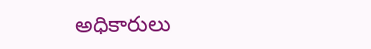అధికారులు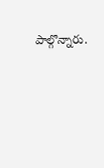పాల్గొన్నారు.